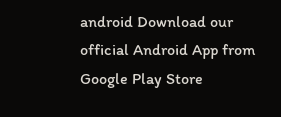android Download our official Android App from Google Play Store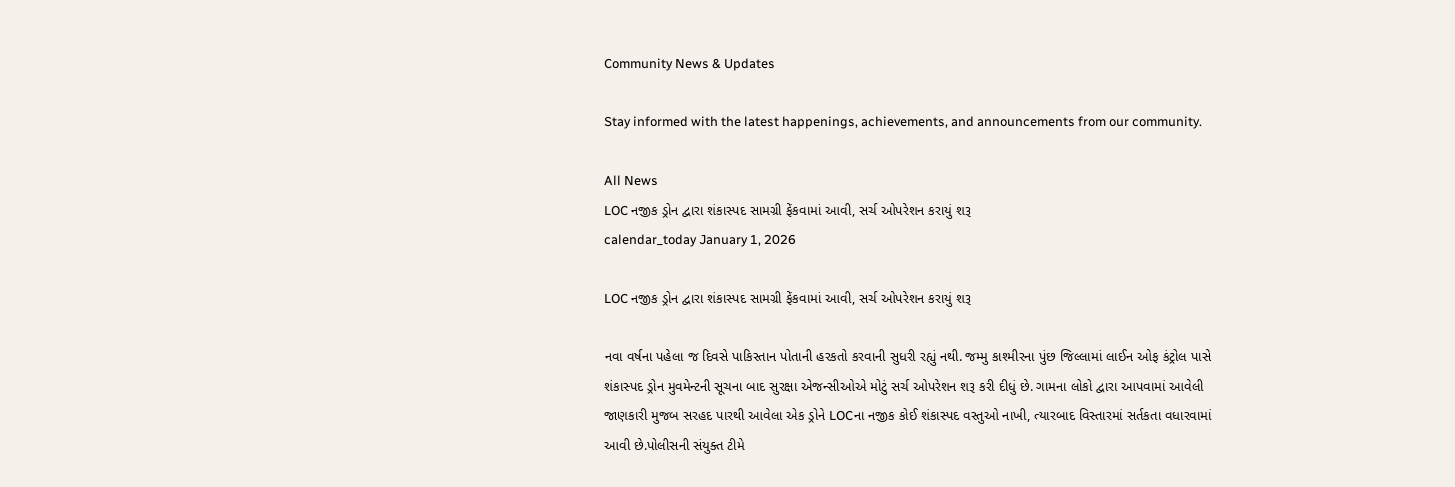Community News & Updates

Stay informed with the latest happenings, achievements, and announcements from our community.

All News
LOC નજીક ડ્રોન દ્વારા શંકાસ્પદ સામગ્રી ફેંકવામાં આવી, સર્ચ ઓપરેશન કરાયું શરૂ
calendar_today January 1, 2026

LOC નજીક ડ્રોન દ્વારા શંકાસ્પદ સામગ્રી ફેંકવામાં આવી, સર્ચ ઓપરેશન કરાયું શરૂ

નવા વર્ષના પહેલા જ દિવસે પાકિસ્તાન પોતાની હરકતો કરવાની સુધરી રહ્યું નથી. જમ્મુ કાશ્મીરના પુંછ જિલ્લામાં લાઈન ઓફ કંટ્રોલ પાસે શંકાસ્પદ ડ્રોન મુવમેન્ટની સૂચના બાદ સુરક્ષા એજન્સીઓએ મોટું સર્ચ ઓપરેશન શરૂ કરી દીધું છે. ગામના લોકો દ્વારા આપવામાં આવેલી જાણકારી મુજબ સરહદ પારથી આવેલા એક ડ્રોને LOCના નજીક કોઈ શંકાસ્પદ વસ્તુઓ નાખી, ત્યારબાદ વિસ્તારમાં સર્તકતા વધારવામાં આવી છે.પોલીસની સંયુક્ત ટીમે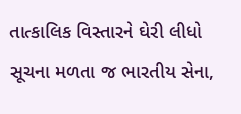તાત્કાલિક વિસ્તારને ઘેરી લીધો સૂચના મળતા જ ભારતીય સેના,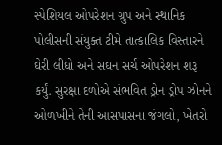સ્પેશિયલ ઓપરેશન ગ્રુપ અને સ્થાનિક પોલીસની સંયુક્ત ટીમે તાત્કાલિક વિસ્તારને ઘેરી લીધો અને સઘન સર્ચ ઓપરેશન શરૂ કર્યું. સુરક્ષા દળોએ સંભવિત ડ્રોન ડ્રોપ ઝોનને ઓળખીને તેની આસપાસના જંગલો, ખેતરો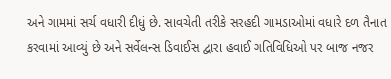અને ગામમાં સર્ચ વધારી દીધું છે. સાવચેતી તરીકે સરહદી ગામડાઓમાં વધારે દળ તૈનાત કરવામાં આવ્યું છે અને સર્વેલન્સ ડિવાઈસ દ્વારા હવાઈ ગતિવિધિઓ પર બાજ નજર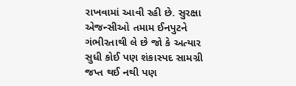રાખવામાં આવી રહી છે. સુરક્ષા એજન્સીઓ તમામ ઈનપુટને ગંભીરતાથી લે છે જો કે અત્યાર સુધી કોઈ પણ શંકાસ્પદ સામગ્રી જપ્ત થઈ નથી પણ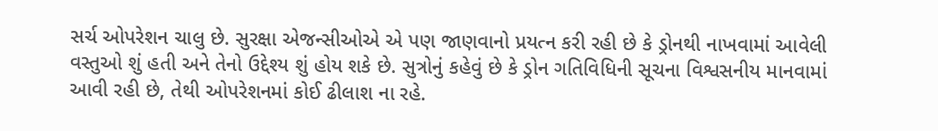સર્ચ ઓપરેશન ચાલુ છે. સુરક્ષા એજન્સીઓએ એ પણ જાણવાનો પ્રયત્ન કરી રહી છે કે ડ્રોનથી નાખવામાં આવેલી વસ્તુઓ શું હતી અને તેનો ઉદ્દેશ્ય શું હોય શકે છે. સુત્રોનું કહેવું છે કે ડ્રોન ગતિવિધિની સૂચના વિશ્વસનીય માનવામાં આવી રહી છે, તેથી ઓપરેશનમાં કોઈ ઢીલાશ ના રહે.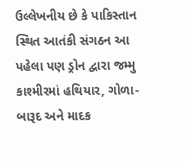ઉલ્લેખનીય છે કે પાકિસ્તાન સ્થિત આતંકી સંગઠન આ પહેલા પણ ડ્રોન દ્વારા જમ્મુ કાશ્મીરમાં હથિયાર, ગોળા-બારૂદ અને માદક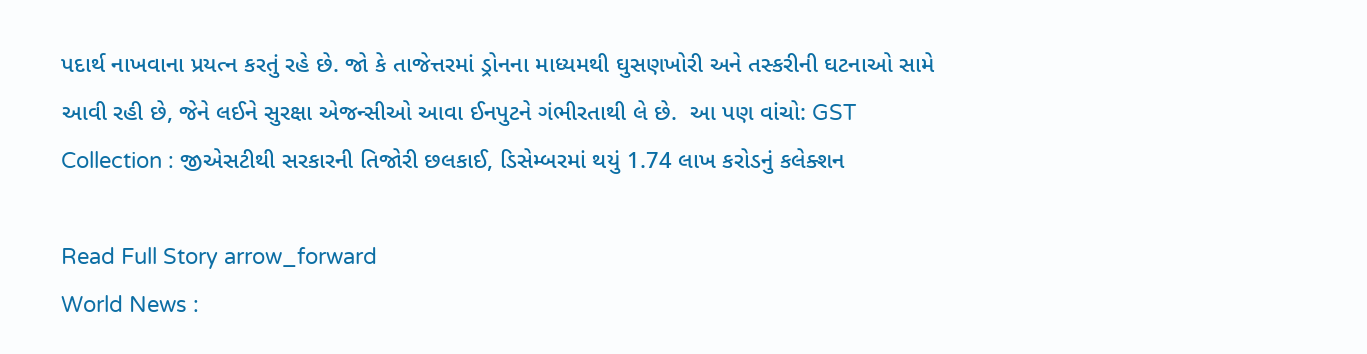પદાર્થ નાખવાના પ્રયત્ન કરતું રહે છે. જો કે તાજેત્તરમાં ડ્રોનના માધ્યમથી ઘુસણખોરી અને તસ્કરીની ઘટનાઓ સામે આવી રહી છે, જેને લઈને સુરક્ષા એજન્સીઓ આવા ઈનપુટને ગંભીરતાથી લે છે.  આ પણ વાંચો: GST Collection : જીએસટીથી સરકારની તિજોરી છલકાઈ, ડિસેમ્બરમાં થયું 1.74 લાખ કરોડનું કલેક્શન

Read Full Story arrow_forward
World News :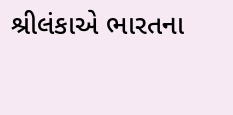શ્રીલંકાએ ભારતના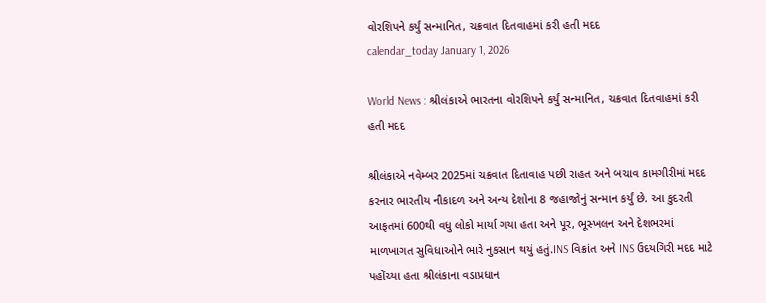વોરશિપને કર્યું સન્માનિત, ચક્રવાત દિતવાહમાં કરી હતી મદદ
calendar_today January 1, 2026

World News : શ્રીલંકાએ ભારતના વોરશિપને કર્યું સન્માનિત, ચક્રવાત દિતવાહમાં કરી હતી મદદ

શ્રીલંકાએ નવેમ્બર 2025માં ચક્રવાત દિતાવાહ પછી રાહત અને બચાવ કામગીરીમાં મદદ કરનાર ભારતીય નૌકાદળ અને અન્ય દેશોના 8 જહાજોનું સન્માન કર્યું છે. આ કુદરતી આફતમાં 600થી વધુ લોકો માર્યા ગયા હતા અને પૂર, ભૂસ્ખલન અને દેશભરમાં માળખાગત સુવિધાઓને ભારે નુકસાન થયું હતું.INS વિક્રાંત અને INS ઉદયગિરી મદદ માટે પહોંચ્યા હતા શ્રીલંકાના વડાપ્રધાન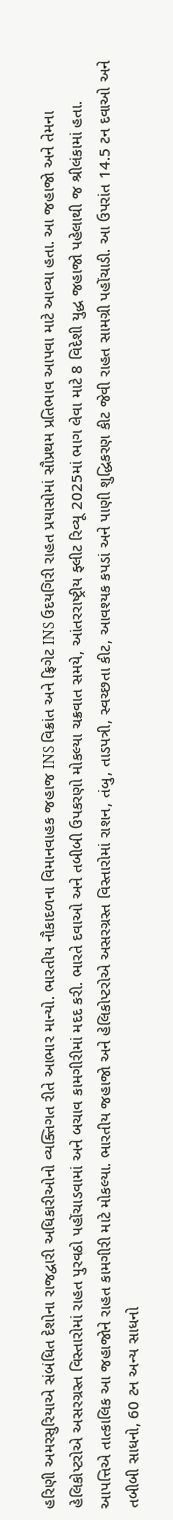હરિણી અમરસુરિયાએ સંબંધિત દેશોના રાજદ્વારી અધિકારીઓનો વ્યક્તિગત રીતે આભાર માન્યો. ભારતીય નૌકાદળના વિમાનવાહક જહાજ INS વિક્રાંત અને ફ્રિગેટ INS ઉદયગિરી રાહત પ્રયાસોમાં સૌપ્રથમ પ્રતિભાવ આપવા માટે આવ્યા હતા. આ જહાજો અને તેમના હેલિકોપ્ટરોએ અસરગ્રસ્ત વિસ્તારોમાં રાહત પુરવઠો પહોંચાડવામાં અને બચાવ કામગીરીમાં મદદ કરી. ભારતે દવાઓ અને તબીબી ઉપકરણો મોકલ્યા ચક્રવાત સમયે, આંતરરાષ્ટ્રીય ફ્લીટ રિવ્યૂ 2025માં ભાગ લેવા માટે 8 વિદેશી યુદ્ધ જહાજો પહેલાથી જ શ્રીલંકામાં હતા. આપત્તિએ તાત્કાલિક આ જહાજોને રાહત કામગીરી માટે મોકલ્યા. ભારતીય જહાજો અને હેલિકોપ્ટરોએ અસરગ્રસ્ત વિસ્તારોમાં રાશન, તંબુ, તાડપત્રી, સ્વચ્છતા કીટ, આવશ્યક કપડાં અને પાણી શુદ્ધિકરણ કીટ જેવી રાહત સામગ્રી પહોંચાડી. આ ઉપરાંત 14.5 ટન દવાઓ અને તબીબી સાધનો, 60 ટન અન્ય સાધનો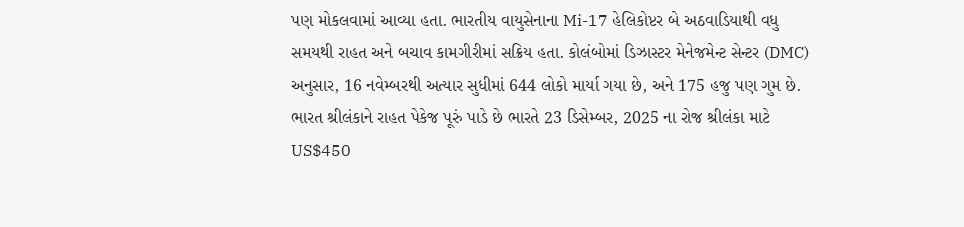પણ મોકલવામાં આવ્યા હતા. ભારતીય વાયુસેનાના Mi-17 હેલિકોપ્ટર બે અઠવાડિયાથી વધુ સમયથી રાહત અને બચાવ કામગીરીમાં સક્રિય હતા. કોલંબોમાં ડિઝાસ્ટર મેનેજમેન્ટ સેન્ટર (DMC) અનુસાર, 16 નવેમ્બરથી અત્યાર સુધીમાં 644 લોકો માર્યા ગયા છે, અને 175 હજુ પણ ગુમ છે. ભારત શ્રીલંકાને રાહત પેકેજ પૂરું પાડે છે ભારતે 23 ડિસેમ્બર, 2025 ના રોજ શ્રીલંકા માટે US$450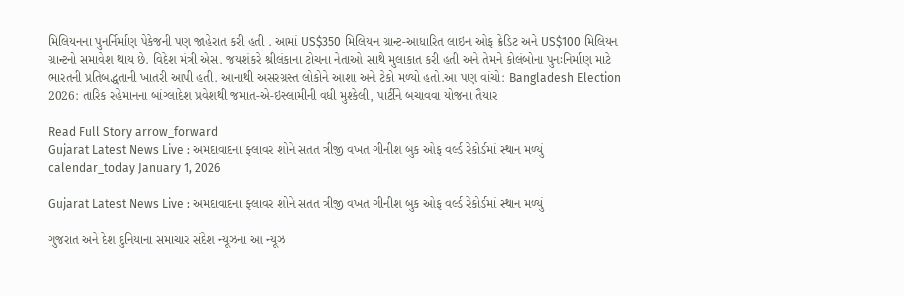મિલિયનના પુનર્નિર્માણ પેકેજની પણ જાહેરાત કરી હતી . આમાં US$350 મિલિયન ગ્રાન્ટ-આધારિત લાઇન ઓફ ક્રેડિટ અને US$100 મિલિયન ગ્રાન્ટનો સમાવેશ થાય છે. વિદેશ મંત્રી એસ. જયશંકરે શ્રીલંકાના ટોચના નેતાઓ સાથે મુલાકાત કરી હતી અને તેમને કોલંબોના પુનઃનિર્માણ માટે ભારતની પ્રતિબદ્ધતાની ખાતરી આપી હતી. આનાથી અસરગ્રસ્ત લોકોને આશા અને ટેકો મળ્યો હતો.આ પણ વાંચો: Bangladesh Election 2026: તારિક રહેમાનના બાંગ્લાદેશ પ્રવેશથી જમાત-એ-ઇસ્લામીની વધી મુશ્કેલી, પાર્ટીને બચાવવા યોજના તૈયાર

Read Full Story arrow_forward
Gujarat Latest News Live : અમદાવાદના ફ્લાવર શોને સતત ત્રીજી વખત ગીનીશ બુક ઓફ વર્લ્ડ રેકોર્ડમાં સ્થાન મળ્યું
calendar_today January 1, 2026

Gujarat Latest News Live : અમદાવાદના ફ્લાવર શોને સતત ત્રીજી વખત ગીનીશ બુક ઓફ વર્લ્ડ રેકોર્ડમાં સ્થાન મળ્યું

ગુજરાત અને દેશ દુનિયાના સમાચાર સંદેશ ન્યૂઝના આ ન્યૂઝ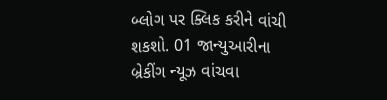બ્લોગ પર ક્લિક કરીને વાંચી શકશો. 01 જાન્યુઆરીના બ્રેકીંગ ન્યૂઝ વાંચવા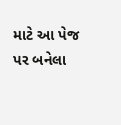માટે આ પેજ પર બનેલા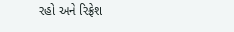રહો અને રિફ્રેશ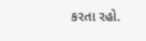કરતા રહો.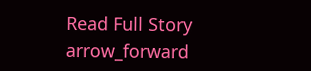Read Full Story arrow_forward